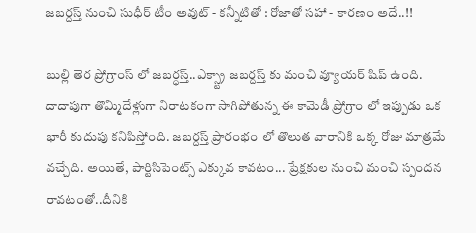జబర్దస్త్ నుంచి సుధీర్ టీం అవుట్ - కన్నీటితో : రోజాతో సహా - కారణం అదే..!!

బుల్లి తెర ప్రోగ్రాంస్ లో జబర్ధస్త్..ఎక్స్ట్రా జబర్దస్త్ కు మంచి వ్యూయర్ షిప్ ఉంది. దాదాపుగా తొమ్మిదేళ్లుగా నిరాటకంగా సాగిపోతున్న ఈ కామెడీ ప్రోగ్రాం లో ఇప్పుడు ఒక భారీ కుదుపు కనిపిస్తోంది. జబర్దస్త్ ప్రారంభం లో తొలుత వారానికి ఒక్క రోజు మాత్రమే వచ్చేది. అయితే, పార్టిసిపెంట్స్ ఎక్కువ కావటం... ప్రేక్షకుల నుంచి మంచి స్పందన రావటంతో..దీనికి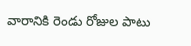వారానికి రెండు రోజుల పాటు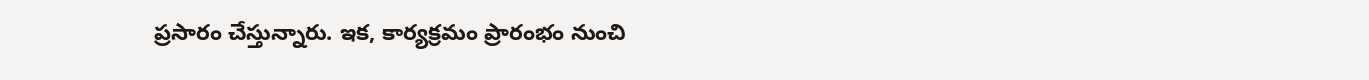ప్రసారం చేస్తున్నారు. ఇక, కార్యక్రమం ప్రారంభం నుంచి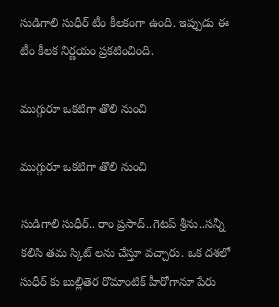సుడిగాలి సుధీర్ టీం కీలకంగా ఉంది. ఇప్పుడు ఈ టీం కీలక నిర్ణయం ప్రకటించింది.

ముగ్గురూ ఒకటిగా తొలి నుంచి

ముగ్గురూ ఒకటిగా తొలి నుంచి

సుడిగాలి సుధీర్.. రాం ప్రసాద్..గెటప్ శ్రీను..సన్నీ కలిసి తమ స్కిట్ లను చేస్తూ వచ్చారు. ఒక దశలో సుధీర్ కు బుల్లితెర రొమాంటిక్ హీరోగానూ పేరు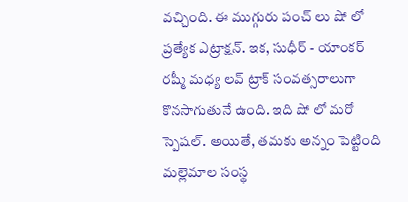వచ్చింది. ఈ ముగ్గురు పంచ్ లు షో లో ప్రత్యేక ఎట్రాక్షన్. ఇక, సుధీర్ - యాంకర్ రష్మీ మధ్య లవ్ ట్రాక్ సంవత్సరాలుగా కొనసాగుతునే ఉంది. ఇది షో లో మరో స్పెషల్. అయితే, తమకు అన్నం పెట్టింది మల్లెమాల సంస్థ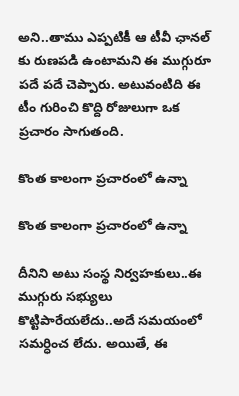అని..తాము ఎప్పటికీ ఆ టీవీ ఛానల్ కు రుణపడి ఉంటామని ఈ ముగ్గురూ పదే పదే చెప్పారు. అటువంటిది ఈ టీం గురించి కొద్ది రోజులుగా ఒక ప్రచారం సాగుతంది.

కొంత కాలంగా ప్రచారంలో ఉన్నా

కొంత కాలంగా ప్రచారంలో ఉన్నా

దీనిని అటు సంస్థ నిర్వహకులు..ఈ ముగ్గురు సభ్యులు కొట్టిపారేయలేదు..అదే సమయంలో సమర్ధించ లేదు. అయితే, ఈ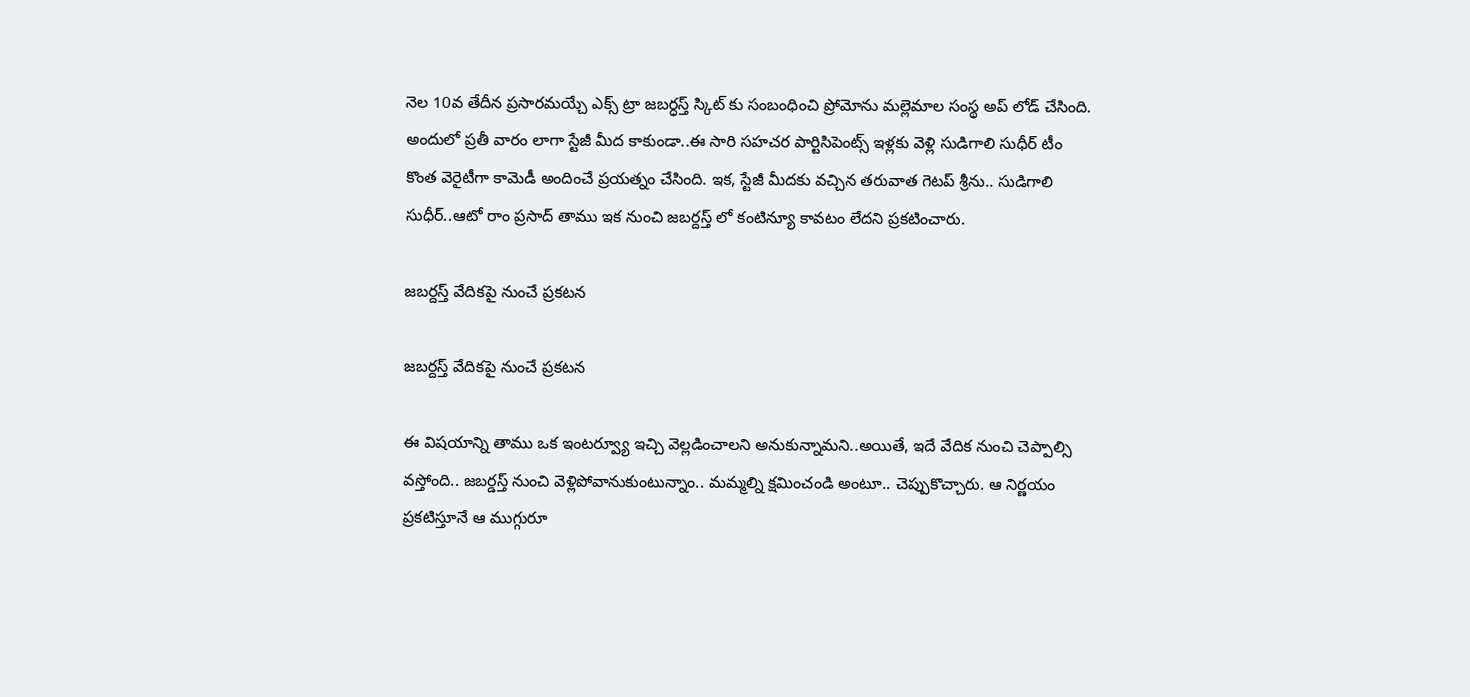నెల 10వ తేదీన ప్రసారమయ్చే ఎక్స్ ట్రా జబర్ధస్త్ స్కిట్ కు సంబంధించి ప్రోమోను మల్లెమాల సంస్థ అప్ లోడ్ చేసింది. అందులో ప్రతీ వారం లాగా స్టేజీ మీద కాకుండా..ఈ సారి సహచర పార్టిసిపెంట్స్ ఇళ్లకు వెళ్లి సుడిగాలి సుధీర్ టీం కొంత వెరైటీగా కామెడీ అందించే ప్రయత్నం చేసింది. ఇక, స్టేజీ మీదకు వచ్చిన తరువాత గెటప్ శ్రీను.. సుడిగాలి సుధీర్..ఆటో రాం ప్రసాద్ తాము ఇక నుంచి జబర్దస్త్ లో కంటిన్యూ కావటం లేదని ప్రకటించారు.

జబర్దస్త్ వేదికపై నుంచే ప్రకటన

జబర్దస్త్ వేదికపై నుంచే ప్రకటన

ఈ విషయాన్ని తాము ఒక ఇంటర్వ్యూ ఇచ్చి వెల్లడించాలని అనుకున్నామని..అయితే, ఇదే వేదిక నుంచి చెప్పాల్సి వస్తోంది.. జబర్డస్త్ నుంచి వెళ్లిపోవానుకుంటున్నాం.. మమ్మల్ని క్షమించండి అంటూ.. చెప్పుకొచ్చారు. ఆ నిర్ణయం ప్రకటిస్తూనే ఆ ముగ్గురూ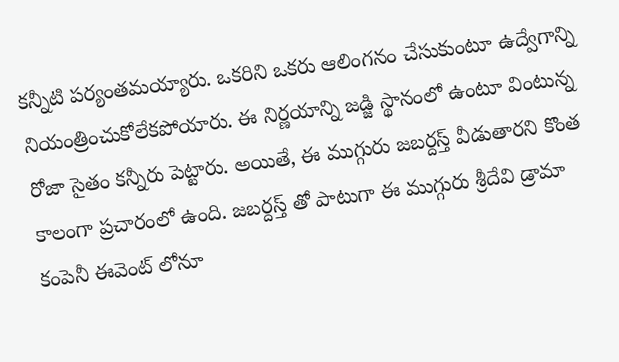కన్నీటి పర్యంతమయ్యారు. ఒకరిని ఒకరు ఆలింగనం చేసుకుంటూ ఉద్వేగాన్ని నియంత్రించుకోలేకపోయారు. ఈ నిర్ణయాన్ని జడ్జి స్థానంలో ఉంటూ వింటున్న రోజా సైతం కన్నీరు పెట్టారు. అయితే, ఈ ముగ్గురు జబర్దస్త్ వీడుతారని కొంత కాలంగా ప్రచారంలో ఉంది. జబర్దస్త్ తో పాటుగా ఈ ముగ్గురు శ్రీదేవి డ్రామా కంపెనీ ఈవెంట్ లోనూ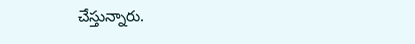చేస్తున్నారు.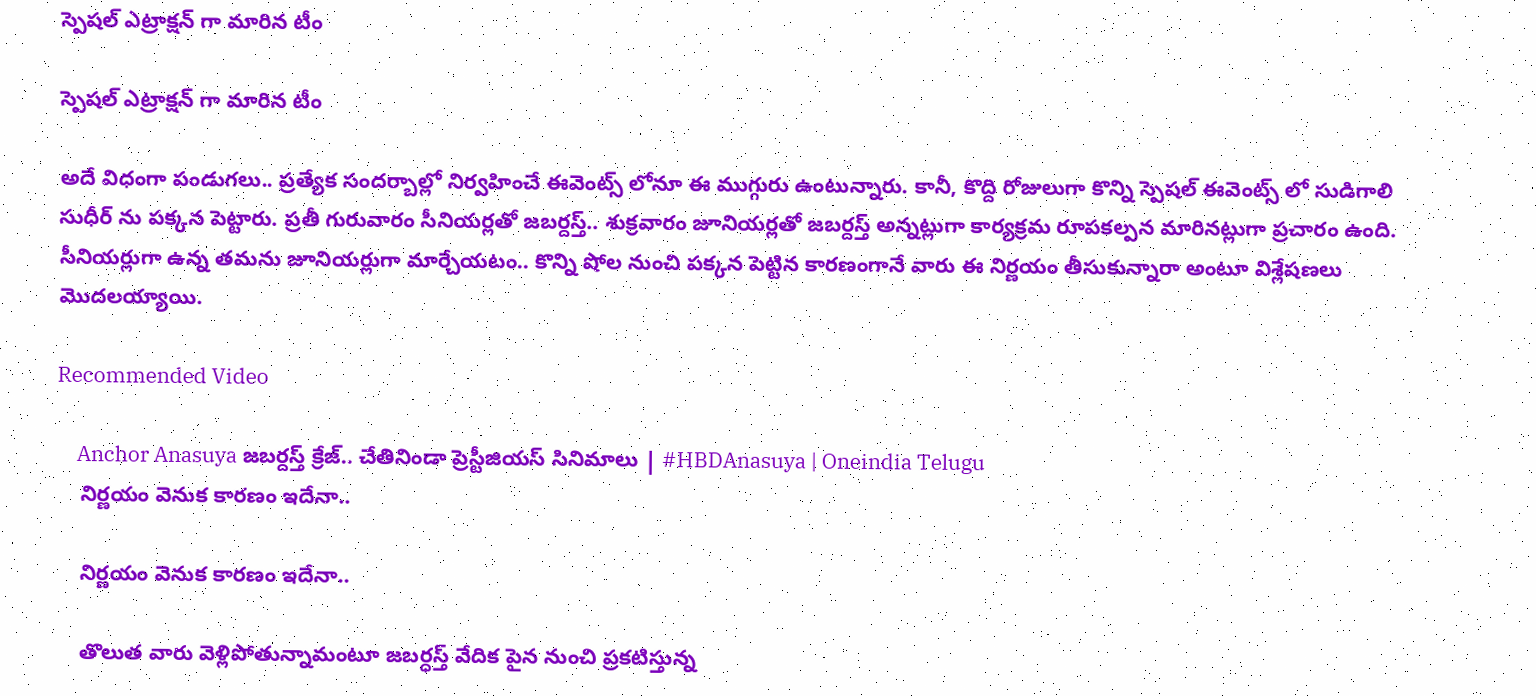స్పెషల్ ఎట్రాక్షన్ గా మారిన టీం

స్పెషల్ ఎట్రాక్షన్ గా మారిన టీం

అదే విధంగా పండుగలు.. ప్రత్యేక సందర్బాల్లో నిర్వహించే ఈవెంట్స్ లోనూ ఈ ముగ్గురు ఉంటున్నారు. కానీ, కొద్ది రోజులుగా కొన్ని స్పెషల్ ఈవెంట్స్ లో సుడిగాలి సుధీర్ ను పక్కన పెట్టారు. ప్రతీ గురువారం సీనియర్లతో జబర్దస్త్.. శుక్రవారం జూనియర్లతో జబర్దస్త్ అన్నట్లుగా కార్యక్రమ రూపకల్పన మారినట్లుగా ప్రచారం ఉంది. సీనియర్లుగా ఉన్న తమను జూనియర్లుగా మార్చేయటం.. కొన్ని షోల నుంచి పక్కన పెట్టిన కారణంగానే వారు ఈ నిర్ణయం తీసుకున్నారా అంటూ విశ్లేషణలు మొదలయ్యాయి.

Recommended Video

    Anchor Anasuya జబర్దస్త్ క్రేజ్.. చేతినిండా ప్రెస్టీజియస్ సినిమాలు | #HBDAnasuya | Oneindia Telugu
    నిర్ణయం వెనుక కారణం ఇదేనా..

    నిర్ణయం వెనుక కారణం ఇదేనా..

    తొలుత వారు వెళ్లిపోతున్నామంటూ జబర్ధస్త్ వేదిక పైన నుంచి ప్రకటిస్తున్న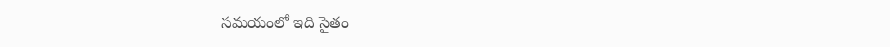సమయంలో ఇది సైతం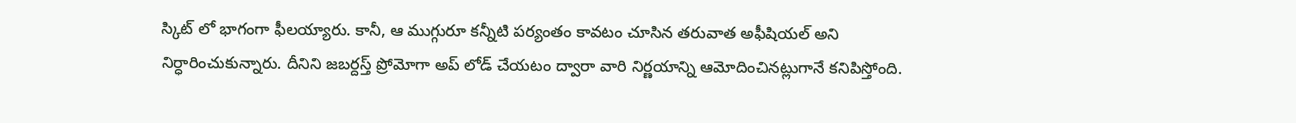స్కిట్ లో భాగంగా ఫీలయ్యారు. కానీ, ఆ ముగ్గురూ కన్నీటి పర్యంతం కావటం చూసిన తరువాత అఫీషియల్ అని నిర్ధారించుకున్నారు. దీనిని జబర్దస్త్ ప్రోమోగా అప్ లోడ్ చేయటం ద్వారా వారి నిర్ణయాన్ని ఆమోదించినట్లుగానే కనిపిస్తోంది.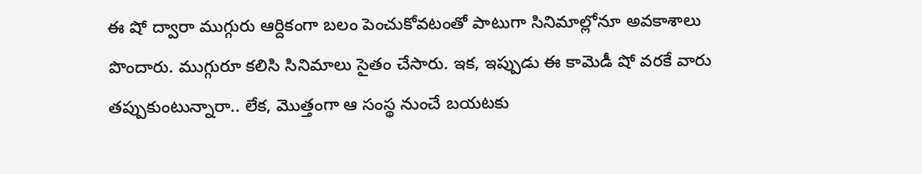ఈ షో ద్వారా ముగ్గురు ఆర్దికంగా బలం పెంచుకోవటంతో పాటుగా సినిమాల్లోనూ అవకాశాలు పొందారు. ముగ్గురూ కలిసి సినిమాలు సైతం చేసారు. ఇక, ఇప్పుడు ఈ కామెడీ షో వరకే వారు తప్పుకుంటున్నారా.. లేక, మొత్తంగా ఆ సంస్థ నుంచే బయటకు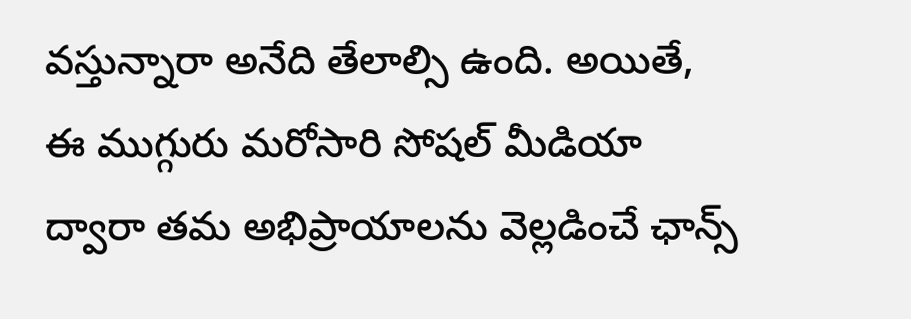వస్తున్నారా అనేది తేలాల్సి ఉంది. అయితే, ఈ ముగ్గురు మరోసారి సోషల్ మీడియా ద్వారా తమ అభిప్రాయాలను వెల్లడించే ఛాన్స్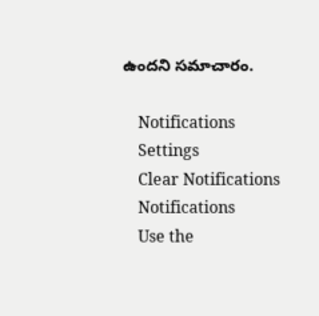ఉందని సమాచారం.

    Notifications
    Settings
    Clear Notifications
    Notifications
    Use the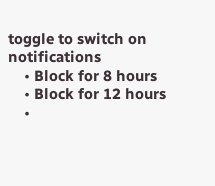toggle to switch on notifications
    • Block for 8 hours
    • Block for 12 hours
    •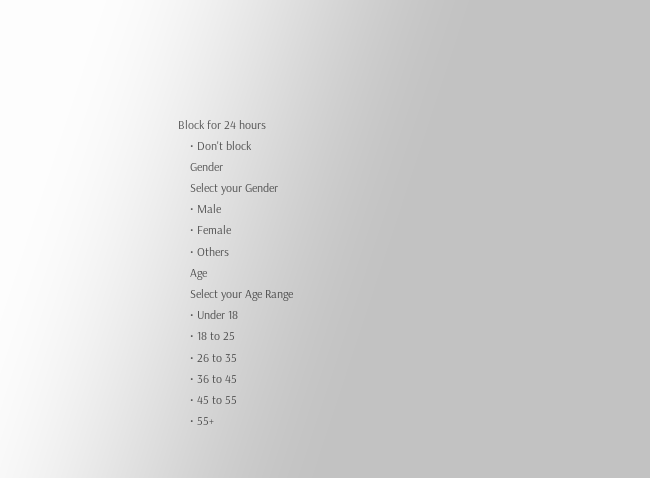Block for 24 hours
    • Don't block
    Gender
    Select your Gender
    • Male
    • Female
    • Others
    Age
    Select your Age Range
    • Under 18
    • 18 to 25
    • 26 to 35
    • 36 to 45
    • 45 to 55
    • 55+